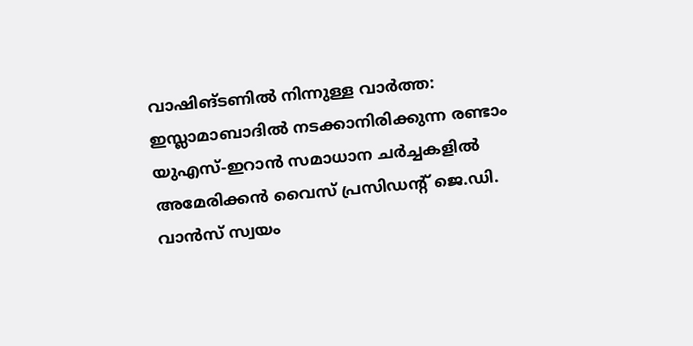വാഷിങ്ടണിൽ നിന്നുള്ള വാർത്ത: ഇസ്ലാമാബാദിൽ നടക്കാനിരിക്കുന്ന രണ്ടാം യുഎസ്-ഇറാൻ സമാധാന ചർച്ചകളിൽ അമേരിക്കൻ വൈസ് പ്രസിഡന്റ് ജെ.ഡി. വാൻസ് സ്വയം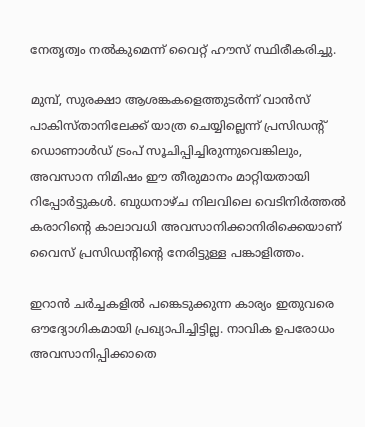നേതൃത്വം നൽകുമെന്ന് വൈറ്റ് ഹൗസ് സ്ഥിരീകരിച്ചു.

മുമ്പ്, സുരക്ഷാ ആശങ്കകളെത്തുടർന്ന് വാൻസ് പാകിസ്താനിലേക്ക് യാത്ര ചെയ്യില്ലെന്ന് പ്രസിഡന്റ് ഡൊണാൾഡ് ട്രംപ് സൂചിപ്പിച്ചിരുന്നുവെങ്കിലും, അവസാന നിമിഷം ഈ തീരുമാനം മാറ്റിയതായി റിപ്പോർട്ടുകൾ. ബുധനാഴ്ച നിലവിലെ വെടിനിർത്തൽ കരാറിന്റെ കാലാവധി അവസാനിക്കാനിരിക്കെയാണ് വൈസ് പ്രസിഡന്റിന്റെ നേരിട്ടുള്ള പങ്കാളിത്തം.

ഇറാൻ ചർച്ചകളിൽ പങ്കെടുക്കുന്ന കാര്യം ഇതുവരെ ഔദ്യോഗികമായി പ്രഖ്യാപിച്ചിട്ടില്ല. നാവിക ഉപരോധം അവസാനിപ്പിക്കാതെ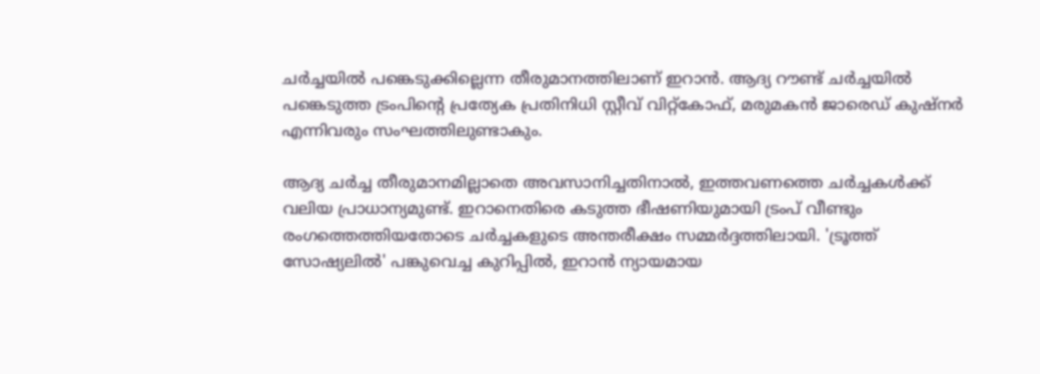ചർച്ചയിൽ പങ്കെടുക്കില്ലെന്ന തീരുമാനത്തിലാണ് ഇറാൻ. ആദ്യ റൗണ്ട് ചർച്ചയിൽ പങ്കെടുത്ത ട്രംപിന്റെ പ്രത്യേക പ്രതിനിധി സ്റ്റീവ് വിറ്റ്കോഫ്, മരുമകൻ ജാരെഡ് കുഷ്‌നർ എന്നിവരും സംഘത്തിലുണ്ടാകും.

ആദ്യ ചർച്ച തീരുമാനമില്ലാതെ അവസാനിച്ചതിനാൽ, ഇത്തവണത്തെ ചർച്ചകൾക്ക് വലിയ പ്രാധാന്യമുണ്ട്. ഇറാനെതിരെ കടുത്ത ഭീഷണിയുമായി ട്രംപ് വീണ്ടും രംഗത്തെത്തിയതോടെ ചർച്ചകളുടെ അന്തരീക്ഷം സമ്മർദ്ദത്തിലായി. 'ട്രൂത്ത് സോഷ്യലിൽ' പങ്കുവെച്ച കുറിപ്പിൽ, ഇറാൻ ന്യായമായ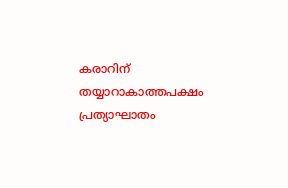കരാറിന് തയ്യാറാകാത്തപക്ഷം പ്രത്യാഘാതം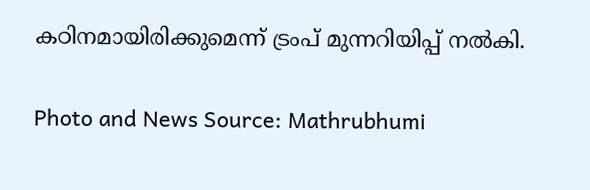കഠിനമായിരിക്കുമെന്ന് ട്രംപ് മുന്നറിയിപ്പ് നൽകി.

Photo and News Source: Mathrubhumi